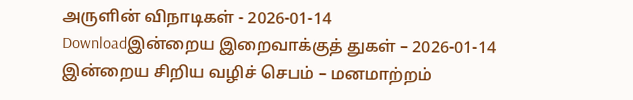அருளின் விநாடிகள் - 2026-01-14
Downloadஇன்றைய இறைவாக்குத் துகள் – 2026-01-14
இன்றைய சிறிய வழிச் செபம் – மனமாற்றம்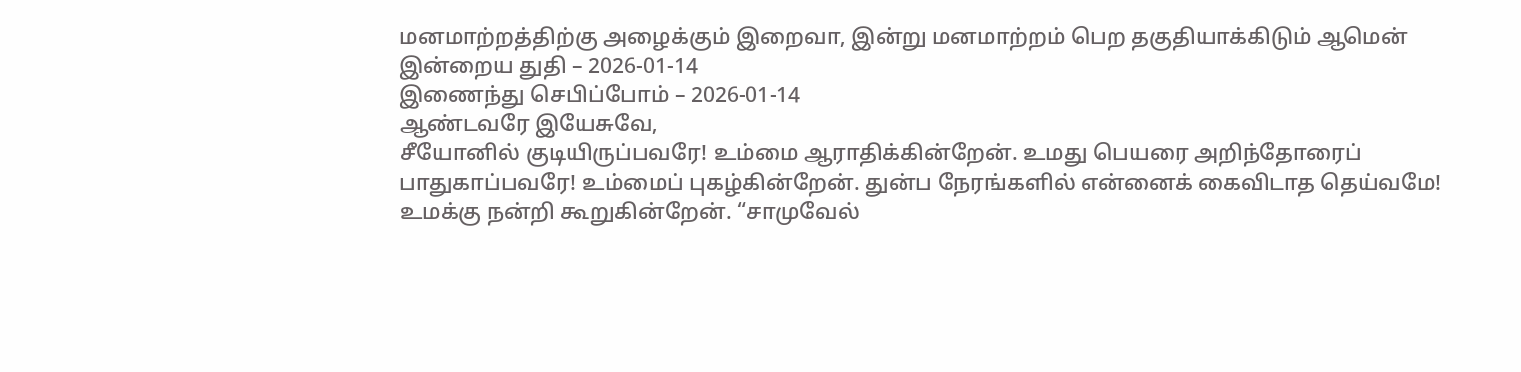மனமாற்றத்திற்கு அழைக்கும் இறைவா, இன்று மனமாற்றம் பெற தகுதியாக்கிடும் ஆமென்
இன்றைய துதி – 2026-01-14
இணைந்து செபிப்போம் – 2026-01-14
ஆண்டவரே இயேசுவே,
சீயோனில் குடியிருப்பவரே! உம்மை ஆராதிக்கின்றேன். உமது பெயரை அறிந்தோரைப் பாதுகாப்பவரே! உம்மைப் புகழ்கின்றேன். துன்ப நேரங்களில் என்னைக் கைவிடாத தெய்வமே! உமக்கு நன்றி கூறுகின்றேன். “சாமுவேல்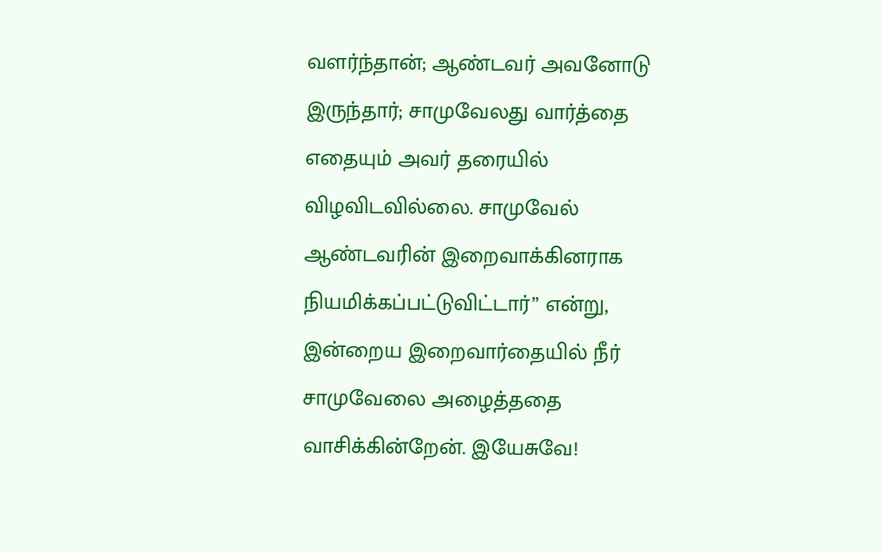வளர்ந்தான்; ஆண்டவர் அவனோடு இருந்தார்; சாமுவேலது வார்த்தை எதையும் அவர் தரையில் விழவிடவில்லை. சாமுவேல் ஆண்டவரின் இறைவாக்கினராக நியமிக்கப்பட்டுவிட்டார்” என்று, இன்றைய இறைவார்தையில் நீர் சாமுவேலை அழைத்ததை வாசிக்கின்றேன். இயேசுவே!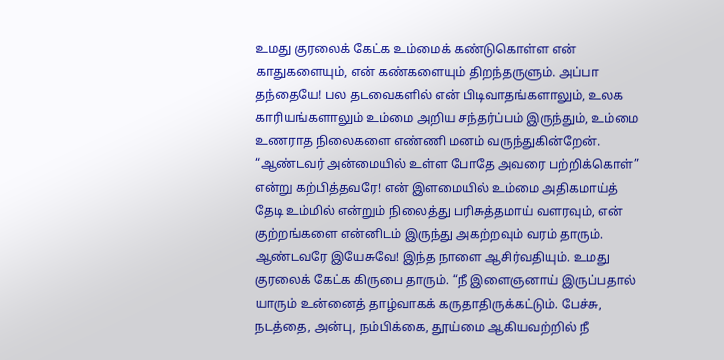உமது குரலைக் கேட்க உம்மைக் கண்டுகொள்ள என் காதுகளையும், என் கண்களையும் திறந்தருளும். அப்பா தந்தையே! பல தடவைகளில் என் பிடிவாதங்களாலும், உலக காரியங்களாலும் உம்மை அறிய சந்தர்ப்பம் இருந்தும், உம்மை உணராத நிலைகளை எண்ணி மனம் வருந்துகின்றேன். “ஆண்டவர் அன்மையில் உள்ள போதே அவரை பற்றிக்கொள்” என்று கற்பித்தவரே! என் இளமையில் உம்மை அதிகமாய்த் தேடி உம்மில் என்றும் நிலைத்து பரிசுத்தமாய் வளரவும், என் குற்றங்களை என்னிடம் இருந்து அகற்றவும் வரம் தாரும். ஆண்டவரே இயேசுவே! இந்த நாளை ஆசிர்வதியும். உமது குரலைக் கேட்க கிருபை தாரும். “நீ இளைஞனாய் இருப்பதால் யாரும் உன்னைத் தாழ்வாகக் கருதாதிருக்கட்டும். பேச்சு, நடத்தை, அன்பு, நம்பிக்கை, தூய்மை ஆகியவற்றில் நீ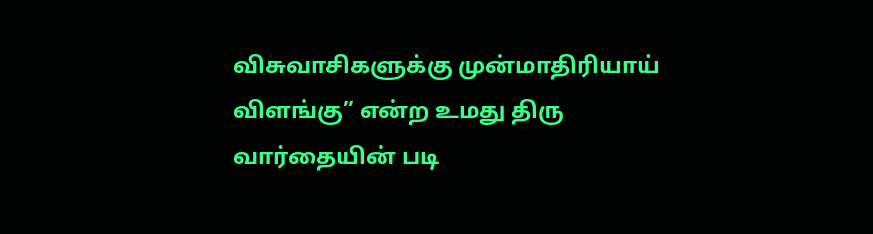விசுவாசிகளுக்கு முன்மாதிரியாய் விளங்கு” என்ற உமது திரு வார்தையின் படி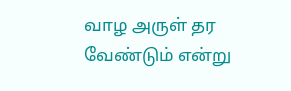வாழ அருள் தர வேண்டும் என்று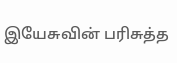இயேசுவின் பரிசுத்த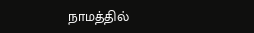நாமத்தில்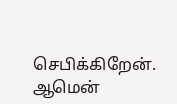செபிக்கிறேன். ஆமென்